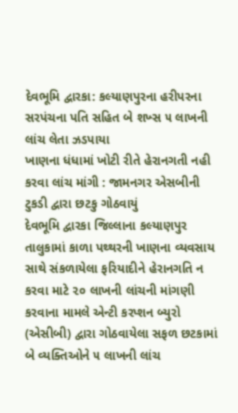દેવભૂમિ દ્વારકા: કલ્યાણપુરના હરીપરના સરપંચના પતિ સહિત બે શખ્સ ૫ લાખની લાંચ લેતા ઝડપાયા
ખાણના ધંધામાં ખોટી રીતે હેરાનગતી નહી કરવા લાંચ માંગી : જામનગર એસબીની ટુકડી દ્વારા છટકુ ગોઠવાયું
દેવભૂમિ દ્વારકા જિલ્લાના કલ્યાણપુર તાલુકામાં કાળા પથ્થરની ખાણના વ્યવસાય સાથે સંકળાયેલા ફરિયાદીને હેરાનગતિ ન કરવા માટે ૨૦ લાખની લાંચની માંગણી કરવાના મામલે એન્ટી કરપ્શન બ્યુરો (એસીબી) દ્વારા ગોઠવાયેલા સફળ છટકામાં બે વ્યક્તિઓને ૫ લાખની લાંચ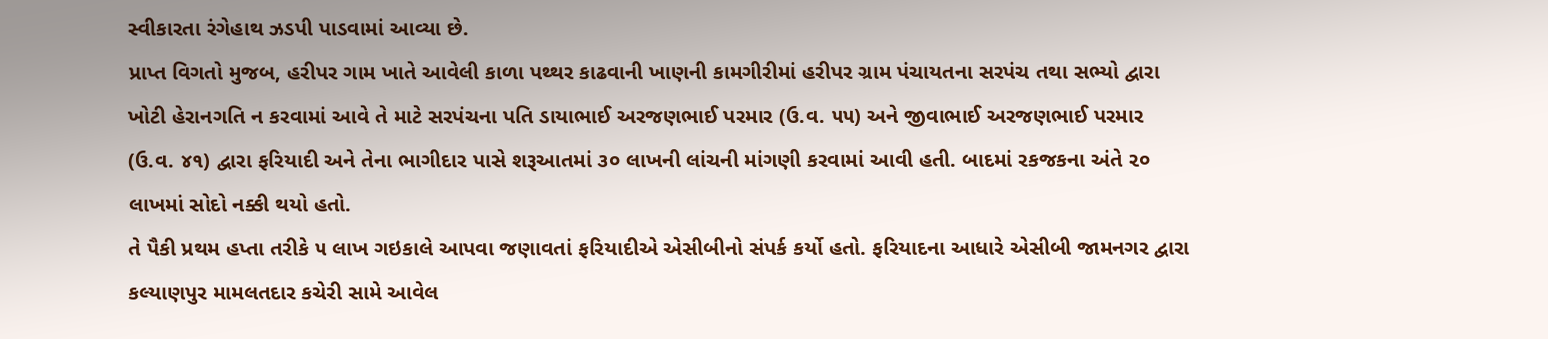સ્વીકારતા રંગેહાથ ઝડપી પાડવામાં આવ્યા છે.
પ્રાપ્ત વિગતો મુજબ, હરીપર ગામ ખાતે આવેલી કાળા પથ્થર કાઢવાની ખાણની કામગીરીમાં હરીપર ગ્રામ પંચાયતના સરપંચ તથા સભ્યો દ્વારા ખોટી હેરાનગતિ ન કરવામાં આવે તે માટે સરપંચના પતિ ડાયાભાઈ અરજણભાઈ પરમાર (ઉ.વ. ૫૫) અને જીવાભાઈ અરજણભાઈ પરમાર (ઉ.વ. ૪૧) દ્વારા ફરિયાદી અને તેના ભાગીદાર પાસે શરૂઆતમાં ૩૦ લાખની લાંચની માંગણી કરવામાં આવી હતી. બાદમાં રકજકના અંતે ૨૦ લાખમાં સોદો નક્કી થયો હતો.
તે પૈકી પ્રથમ હપ્તા તરીકે ૫ લાખ ગઇકાલે આપવા જણાવતાં ફરિયાદીએ એસીબીનો સંપર્ક કર્યો હતો. ફરિયાદના આધારે એસીબી જામનગર દ્વારા કલ્યાણપુર મામલતદાર કચેરી સામે આવેલ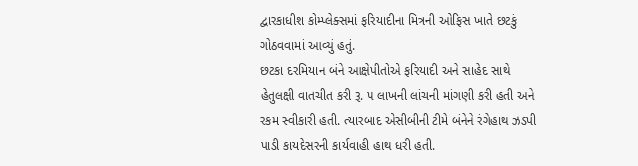દ્વારકાધીશ કોમ્પ્લેક્સમાં ફરિયાદીના મિત્રની ઓફિસ ખાતે છટકું ગોઠવવામાં આવ્યું હતું.
છટકા દરમિયાન બંને આક્ષેપીતોએ ફરિયાદી અને સાહેદ સાથે હેતુલક્ષી વાતચીત કરી રૂ. ૫ લાખની લાંચની માંગણી કરી હતી અને રકમ સ્વીકારી હતી. ત્યારબાદ એસીબીની ટીમે બંનેને રંગેહાથ ઝડપી પાડી કાયદેસરની કાર્યવાહી હાથ ધરી હતી.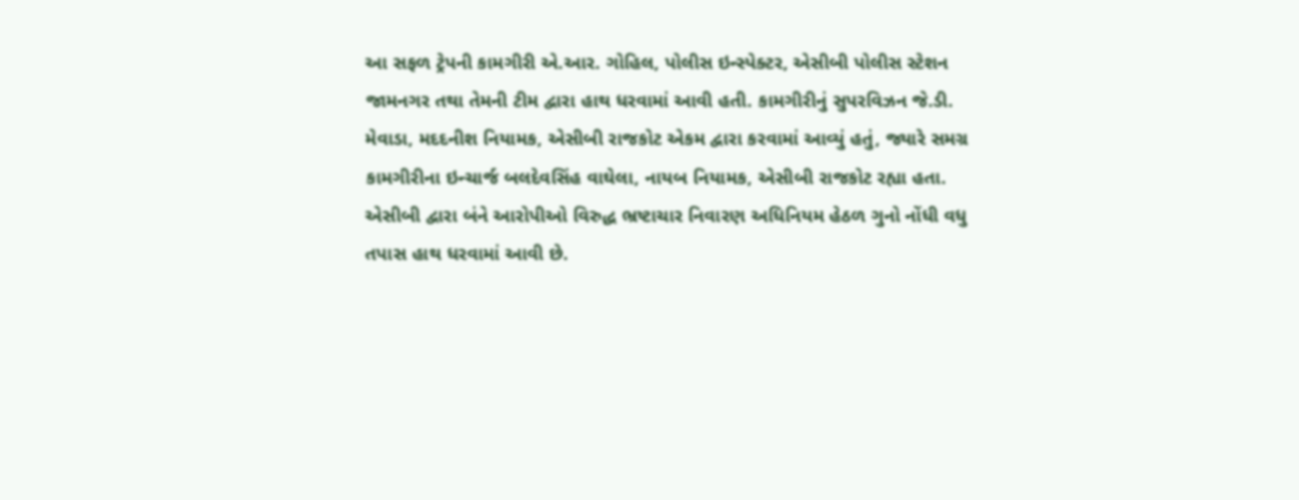આ સફળ ટ્રેપની કામગીરી એ.આર. ગોહિલ, પોલીસ ઇન્સ્પેક્ટર, એસીબી પોલીસ સ્ટેશન જામનગર તથા તેમની ટીમ દ્વારા હાથ ધરવામાં આવી હતી. કામગીરીનું સુપરવિઝન જે.ડી. મેવાડા, મદદનીશ નિયામક, એસીબી રાજકોટ એકમ દ્વારા કરવામાં આવ્યું હતું, જ્યારે સમગ્ર કામગીરીના ઇન્ચાર્જ બલદેવસિંહ વાઘેલા, નાયબ નિયામક, એસીબી રાજકોટ રહ્યા હતા. એસીબી દ્વારા બંને આરોપીઓ વિરુદ્ધ ભ્રષ્ટાચાર નિવારણ અધિનિયમ હેઠળ ગુનો નોંધી વધુ તપાસ હાથ ધરવામાં આવી છે.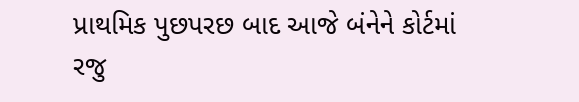પ્રાથમિક પુછપરછ બાદ આજે બંનેને કોર્ટમાં રજુ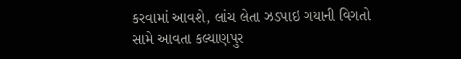કરવામાં આવશે, લાંચ લેતા ઝડપાઇ ગયાની વિગતો સામે આવતા કલ્યાણપુર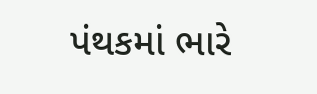પંથકમાં ભારે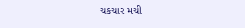ચકચાર મચી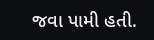જવા પામી હતી.